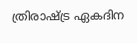ത്രിരാഷ്ട്ര ഏകദിന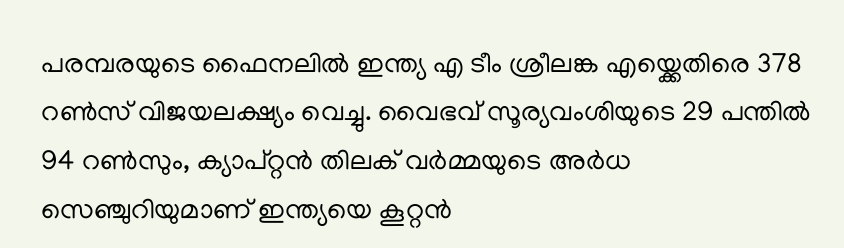പരമ്പരയുടെ ഫൈനലിൽ ഇന്ത്യ എ ടീം ശ്രീലങ്ക എയ്ക്കെതിരെ 378 റൺസ് വിജയലക്ഷ്യം വെച്ചു. വൈഭവ് സൂര്യവംശിയുടെ 29 പന്തിൽ 94 റൺസും, ക്യാപ്റ്റൻ തിലക് വർമ്മയുടെ അർധ സെഞ്ചുറിയുമാണ് ഇന്ത്യയെ കൂറ്റൻ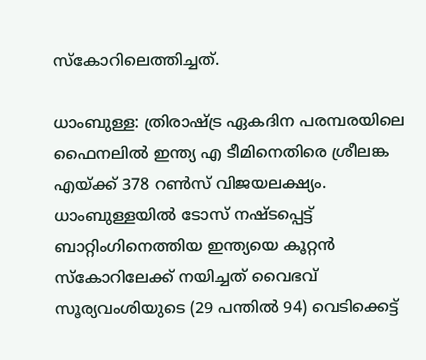സ്കോറിലെത്തിച്ചത്.

ധാംബുള്ള: ത്രിരാഷ്ട്ര ഏകദിന പരമ്പരയിലെ ഫൈനലില്‍ ഇന്ത്യ എ ടീമിനെതിരെ ശ്രീലങ്ക എയ്ക്ക് 378 റണ്‍സ് വിജയലക്ഷ്യം. ധാംബുള്ളയില്‍ ടോസ് നഷ്ടപ്പെട്ട് ബാറ്റിംഗിനെത്തിയ ഇന്ത്യയെ കൂറ്റന്‍ സ്‌കോറിലേക്ക് നയിച്ചത് വൈഭവ് സൂര്യവംശിയുടെ (29 പന്തില്‍ 94) വെടിക്കെട്ട്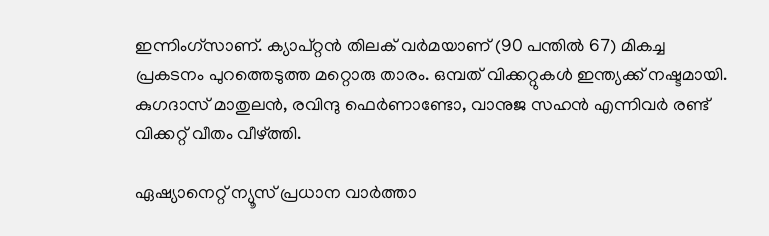ഇന്നിംഗ്‌സാണ്. ക്യാപ്റ്റന്‍ തിലക് വര്‍മയാണ് (90 പന്തില്‍ 67) മികച്ച പ്രകടനം പുറത്തെടുത്ത മറ്റൊരു താരം. ഒമ്പത് വിക്കറ്റുകള്‍ ഇന്ത്യക്ക് നഷ്ടമായി. കുഗദാസ് മാതുലന്‍, രവിന്ദു ഫെര്‍ണാണ്ടോ, വാനുജ സഹന്‍ എന്നിവര്‍ രണ്ട് വിക്കറ്റ് വീതം വീഴ്ത്തി.

ഏഷ്യാനെറ്റ് ന്യൂസ് പ്രധാന വാർത്താ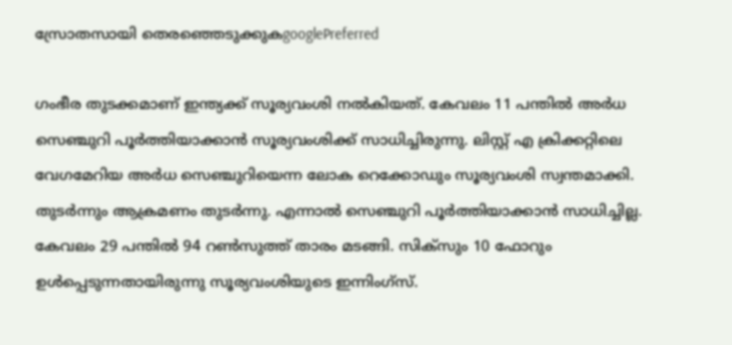സ്രോതസായി തെരഞ്ഞെടുക്കുകgooglePreferred

ഗംഭീര തുടക്കമാണ് ഇന്ത്യക്ക് സൂര്യവംശി നല്‍കിയത്. കേവലം 11 പന്തില്‍ അര്‍ധ സെഞ്ചുറി പൂര്‍ത്തിയാക്കാന്‍ സൂര്യവംശിക്ക് സാധിച്ചിരുന്നു. ലിസ്റ്റ് എ ക്രിക്കറ്റിലെ വേഗമേറിയ അര്‍ധ സെഞ്ചുറിയെന്ന ലോക റെക്കോഡും സൂര്യവംശി സ്വന്തമാക്കി. തുടര്‍ന്നും ആക്രമണം തുടര്‍ന്നു. എന്നാല്‍ സെഞ്ചുറി പൂര്‍ത്തിയാക്കാന്‍ സാധിച്ചില്ല. കേവലം 29 പന്തില്‍ 94 റണ്‍സുത്ത് താരം മടങ്ങി. സിക്‌സും 10 ഫോറും ഉള്‍പ്പെടുന്നതായിരുന്നു സൂര്യവംശിയുടെ ഇന്നിംഗ്‌സ്.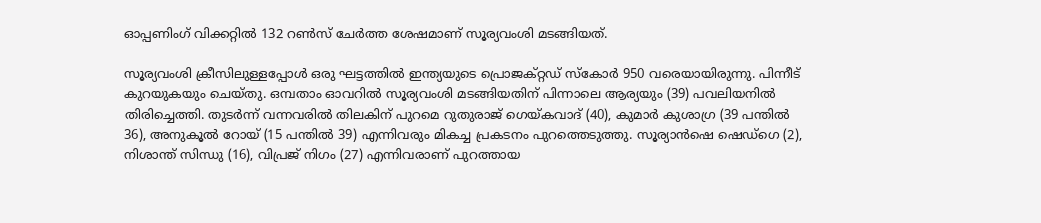ഓപ്പണിംഗ് വിക്കറ്റില്‍ 132 റണ്‍സ് ചേര്‍ത്ത ശേഷമാണ് സൂര്യവംശി മടങ്ങിയത്.

സൂര്യവംശി ക്രീസിലുള്ളപ്പോള്‍ ഒരു ഘട്ടത്തില്‍ ഇന്ത്യയുടെ പ്രൊജക്റ്റഡ് സ്‌കോര്‍ 950 വരെയായിരുന്നു. പിന്നീട് കുറയുകയും ചെയ്തു. ഒമ്പതാം ഓവറില്‍ സൂര്യവംശി മടങ്ങിയതിന് പിന്നാലെ ആര്യയും (39) പവലിയനില്‍ തിരിച്ചെത്തി. തുടര്‍ന്ന് വന്നവരില്‍ തിലകിന് പുറമെ റുതുരാജ് ഗെയ്കവാദ് (40), കുമാര്‍ കുശാഗ്ര (39 പന്തില്‍ 36), അനുകൂല്‍ റോയ് (15 പന്തില്‍ 39) എന്നിവരും മികച്ച പ്രകടനം പുറത്തെടുത്തു. സൂര്യാന്‍ഷെ ഷെഡ്‌ഗെ (2), നിശാന്ത് സിന്ധു (16), വിപ്രജ് നിഗം (27) എന്നിവരാണ് പുറത്തായ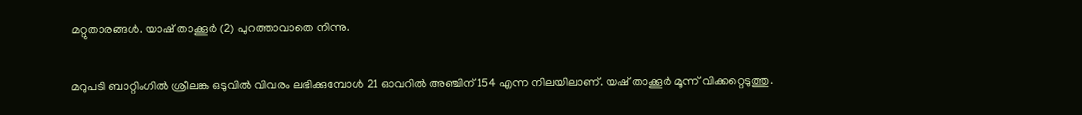മറ്റുതാരങ്ങള്‍. യാഷ് താക്കൂര്‍ (2) പുറത്താവാതെ നിന്നു.

മറുപടി ബാറ്റിംഗില്‍ ശ്രീലങ്ക ഒടുവില്‍ വിവരം ലഭിക്കുമ്പോള്‍ 21 ഓവറില്‍ അഞ്ചിന് 154 എന്ന നിലയിലാണ്. യഷ് താക്കൂര്‍ മൂന്ന് വിക്കറ്റെടുത്തു.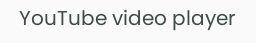YouTube video player